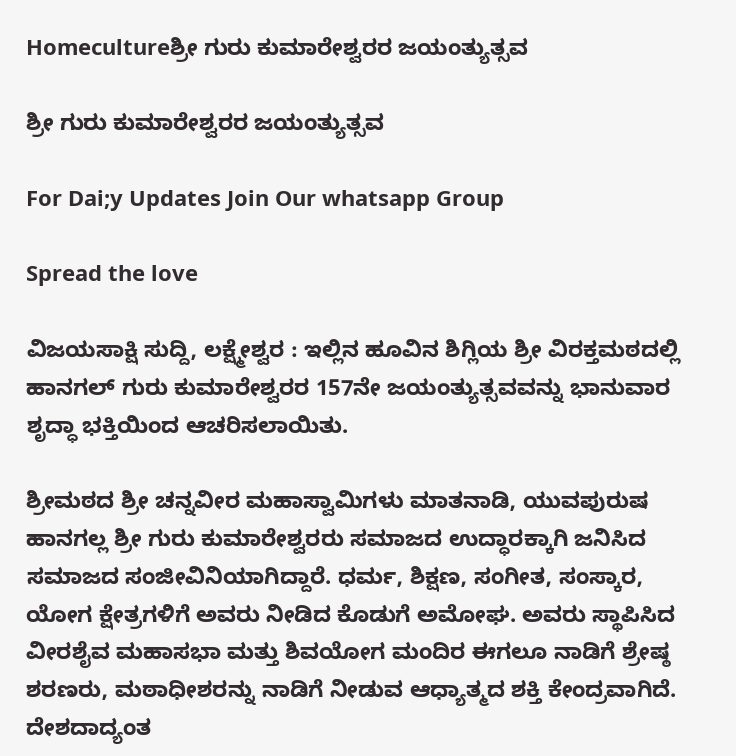Homecultureಶ್ರೀ ಗುರು ಕುಮಾರೇಶ್ವರರ ಜಯಂತ್ಯುತ್ಸವ

ಶ್ರೀ ಗುರು ಕುಮಾರೇಶ್ವರರ ಜಯಂತ್ಯುತ್ಸವ

For Dai;y Updates Join Our whatsapp Group

Spread the love

ವಿಜಯಸಾಕ್ಷಿ ಸುದ್ದಿ, ಲಕ್ಷ್ಮೇಶ್ವರ : ಇಲ್ಲಿನ ಹೂವಿನ ಶಿಗ್ಲಿಯ ಶ್ರೀ ವಿರಕ್ತಮಠದಲ್ಲಿ ಹಾನಗಲ್ ಗುರು ಕುಮಾರೇಶ್ವರರ 157ನೇ ಜಯಂತ್ಯುತ್ಸವವನ್ನು ಭಾನುವಾರ ಶೃದ್ಧಾ ಭಕ್ತಿಯಿಂದ ಆಚರಿಸಲಾಯಿತು.

ಶ್ರೀಮಠದ ಶ್ರೀ ಚನ್ನವೀರ ಮಹಾಸ್ವಾಮಿಗಳು ಮಾತನಾಡಿ, ಯುವಪುರುಷ ಹಾನಗಲ್ಲ ಶ್ರೀ ಗುರು ಕುಮಾರೇಶ್ವರರು ಸಮಾಜದ ಉದ್ಧಾರಕ್ಕಾಗಿ ಜನಿಸಿದ ಸಮಾಜದ ಸಂಜೀವಿನಿಯಾಗಿದ್ದಾರೆ. ಧರ್ಮ, ಶಿಕ್ಷಣ, ಸಂಗೀತ, ಸಂಸ್ಕಾರ, ಯೋಗ ಕ್ಷೇತ್ರಗಳಿಗೆ ಅವರು ನೀಡಿದ ಕೊಡುಗೆ ಅಮೋಘ. ಅವರು ಸ್ಥಾಪಿಸಿದ ವೀರಶೈವ ಮಹಾಸಭಾ ಮತ್ತು ಶಿವಯೋಗ ಮಂದಿರ ಈಗಲೂ ನಾಡಿಗೆ ಶ್ರೇಷ್ಠ ಶರಣರು, ಮಠಾಧೀಶರನ್ನು ನಾಡಿಗೆ ನೀಡುವ ಆಧ್ಯಾತ್ಮದ ಶಕ್ತಿ ಕೇಂದ್ರವಾಗಿದೆ. ದೇಶದಾದ್ಯಂತ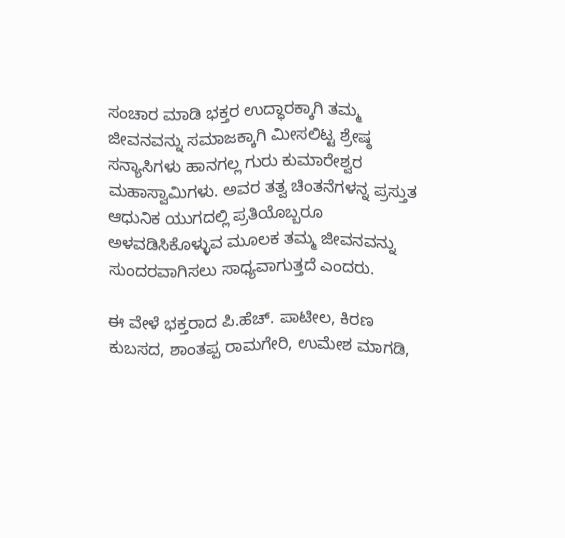ಸಂಚಾರ ಮಾಡಿ ಭಕ್ತರ ಉದ್ಧಾರಕ್ಕಾಗಿ ತಮ್ಮ ಜೀವನವನ್ನು ಸಮಾಜಕ್ಕಾಗಿ ಮೀಸಲಿಟ್ಟ ಶ್ರೇಷ್ಠ ಸನ್ಯಾಸಿಗಳು ಹಾನಗಲ್ಲ ಗುರು ಕುಮಾರೇಶ್ವರ ಮಹಾಸ್ವಾಮಿಗಳು. ಅವರ ತತ್ವ ಚಿಂತನೆಗಳನ್ನ ಪ್ರಸ್ತುತ ಆಧುನಿಕ ಯುಗದಲ್ಲಿ ಪ್ರತಿಯೊಬ್ಬರೂ ಅಳವಡಿಸಿಕೊಳ್ಳುವ ಮೂಲಕ ತಮ್ಮ ಜೀವನವನ್ನು ಸುಂದರವಾಗಿಸಲು ಸಾಧ್ಯವಾಗುತ್ತದೆ ಎಂದರು.

ಈ ವೇಳೆ ಭಕ್ತರಾದ ಪಿ.ಹೆಚ್. ಪಾಟೀಲ, ಕಿರಣ ಕುಬಸದ, ಶಾಂತಪ್ಪ ರಾಮಗೇರಿ, ಉಮೇಶ ಮಾಗಡಿ,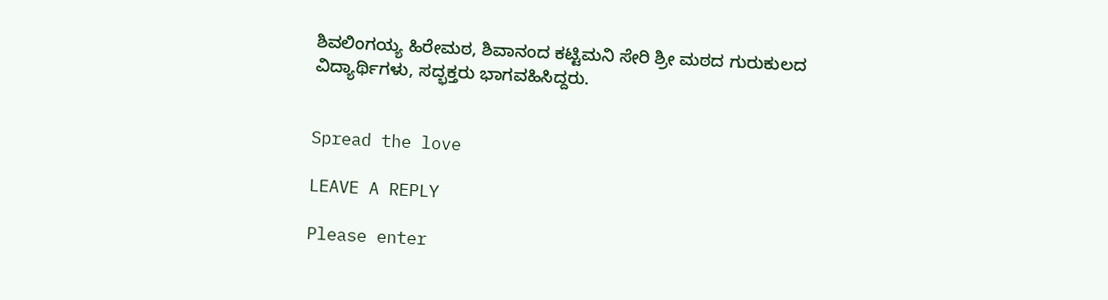ಶಿವಲಿಂಗಯ್ಯ ಹಿರೇಮಠ, ಶಿವಾನಂದ ಕಟ್ಟಿಮನಿ ಸೇರಿ ಶ್ರೀ ಮಠದ ಗುರುಕುಲದ ವಿದ್ಯಾರ್ಥಿಗಳು, ಸದ್ಭಕ್ತರು ಭಾಗವಹಿಸಿದ್ದರು.


Spread the love

LEAVE A REPLY

Please enter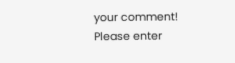your comment!
Please enter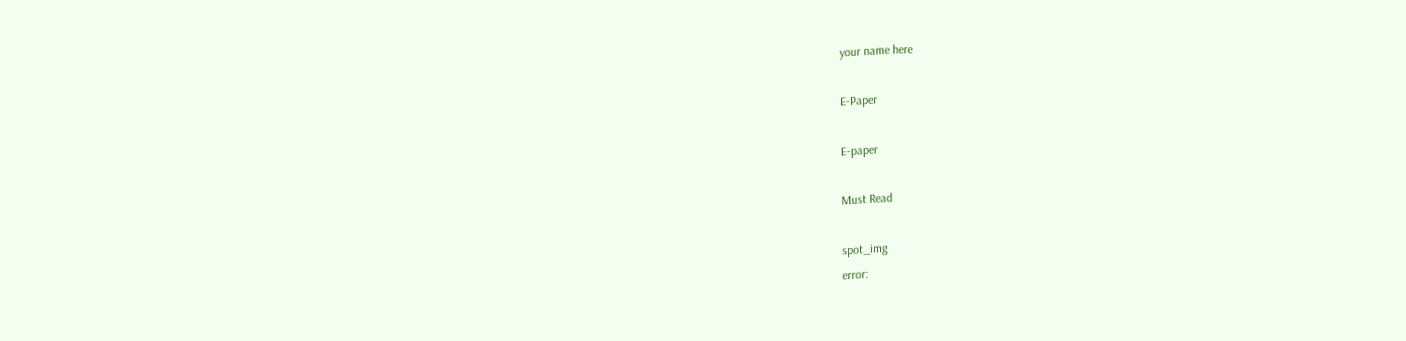your name here

E-Paper

E-paper

Must Read

spot_img
error: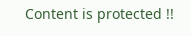Content is protected !!